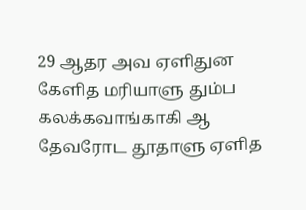29 ஆதர அவ ஏளிதுன கேளித மரியாளு தும்ப கலக்கவாங்காகி ஆ தேவரோட தூதாளு ஏளித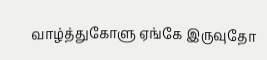வாழ்த்துகோளு ஏங்கே இருவுதோ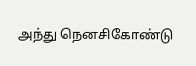அந்து நெனசிகோண்டு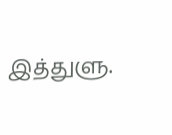இத்துளு.